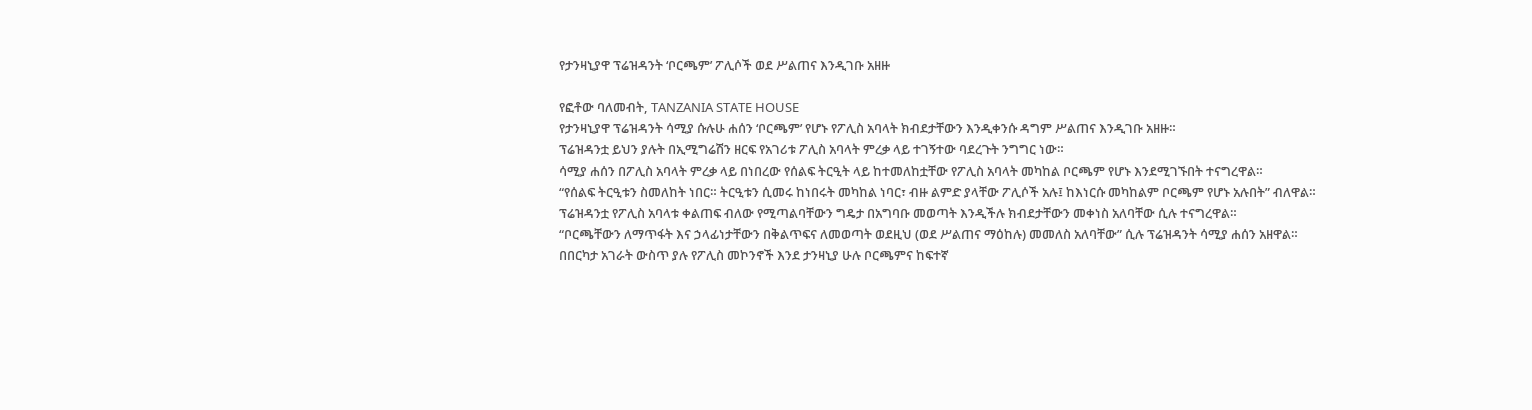የታንዛኒያዋ ፕሬዝዳንት ‘ቦርጫም’ ፖሊሶች ወደ ሥልጠና እንዲገቡ አዘዙ

የፎቶው ባለመብት, TANZANIA STATE HOUSE
የታንዛኒያዋ ፕሬዝዳንት ሳሚያ ሱሉሁ ሐሰን ‘ቦርጫም’ የሆኑ የፖሊስ አባላት ክብደታቸውን እንዲቀንሱ ዳግም ሥልጠና እንዲገቡ አዘዙ።
ፕሬዝዳንቷ ይህን ያሉት በኢሚግሬሽን ዘርፍ የአገሪቱ ፖሊስ አባላት ምረቃ ላይ ተገኝተው ባደረጉት ንግግር ነው።
ሳሚያ ሐሰን በፖሊስ አባላት ምረቃ ላይ በነበረው የሰልፍ ትርዒት ላይ ከተመለከቷቸው የፖሊስ አባላት መካከል ቦርጫም የሆኑ እንደሚገኙበት ተናግረዋል።
“የሰልፍ ትርዒቱን ስመለከት ነበር። ትርዒቱን ሲመሩ ከነበሩት መካከል ነባር፣ ብዙ ልምድ ያላቸው ፖሊሶች አሉ፤ ከእነርሱ መካከልም ቦርጫም የሆኑ አሉበት” ብለዋል።
ፕሬዝዳንቷ የፖሊስ አባላቱ ቀልጠፍ ብለው የሚጣልባቸውን ግዴታ በአግባቡ መወጣት እንዲችሉ ክብደታቸውን መቀነስ አለባቸው ሲሉ ተናግረዋል።
“ቦርጫቸውን ለማጥፋት እና ኃላፊነታቸውን በቅልጥፍና ለመወጣት ወደዚህ (ወደ ሥልጠና ማዕከሉ) መመለስ አለባቸው” ሲሉ ፕሬዝዳንት ሳሚያ ሐሰን አዘዋል።
በበርካታ አገራት ውስጥ ያሉ የፖሊስ መኮንኖች እንደ ታንዛኒያ ሁሉ ቦርጫምና ከፍተኛ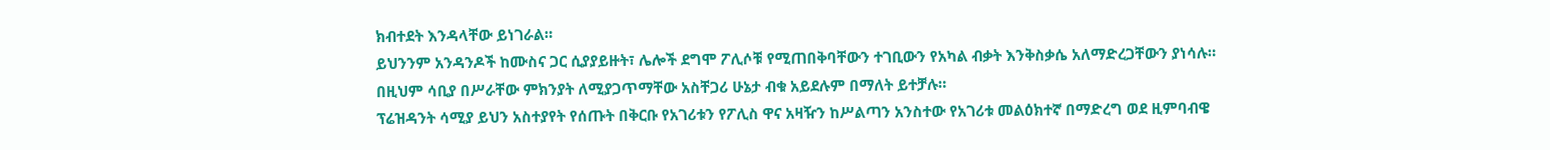ክብተደት እንዳላቸው ይነገራል።
ይህንንም አንዳንዶች ከሙስና ጋር ሲያያይዙት፣ ሌሎች ደግሞ ፖሊሶቹ የሚጠበቅባቸውን ተገቢውን የአካል ብቃት እንቅስቃሴ አለማድረጋቸውን ያነሳሉ።
በዚህም ሳቢያ በሥራቸው ምክንያት ለሚያጋጥማቸው አስቸጋሪ ሁኔታ ብቁ አይደሉም በማለት ይተቻሉ።
ፕሬዝዳንት ሳሚያ ይህን አስተያየት የሰጡት በቅርቡ የአገሪቱን የፖሊስ ዋና አዛዥን ከሥልጣን አንስተው የአገሪቱ መልዕክተኛ በማድረግ ወደ ዚምባብዌ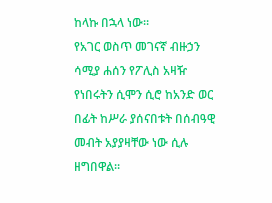ከላኩ በኋላ ነው።
የአገር ወስጥ መገናኛ ብዙኃን ሳሚያ ሐሰን የፖሊስ አዛዥ የነበሩትን ሲሞን ሲሮ ከአንድ ወር በፊት ከሥራ ያሰናበቱት በሰብዓዊ መብት አያያዛቸው ነው ሲሉ ዘግበዋል።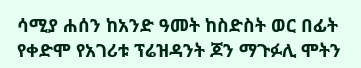ሳሚያ ሐሰን ከአንድ ዓመት ከስድስት ወር በፊት የቀድሞ የአገሪቱ ፕሬዝዳንት ጆን ማጉፉሊ ሞትን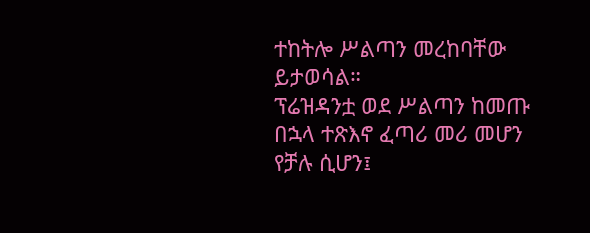ተከትሎ ሥልጣን መረከባቸው ይታወሳል።
ፕሬዝዳንቷ ወደ ሥልጣን ከመጡ በኋላ ተጽእኖ ፈጣሪ መሪ መሆን የቻሉ ሲሆን፤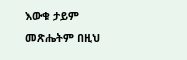እውቁ ታይም መጽሔትም በዚህ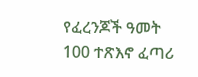የፈረንጆች ዓመት 100 ተጽእኖ ፈጣሪ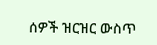ሰዎች ዝርዝር ውስጥ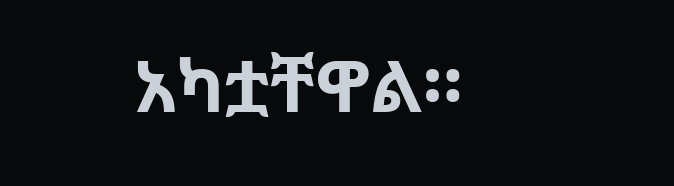አካቷቸዋል።